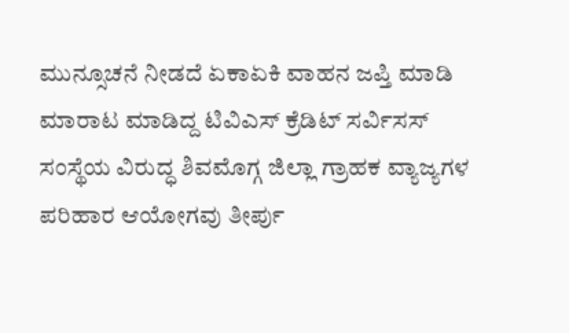ಮುನ್ಸೂಚನೆ ನೀಡದೆ ಏಕಾಏಕಿ ವಾಹನ ಜಪ್ತಿ ಮಾಡಿ ಮಾರಾಟ ಮಾಡಿದ್ದ ಟಿವಿಎಸ್ ಕ್ರೆಡಿಟ್ ಸರ್ವಿಸಸ್ ಸಂಸ್ಥೆಯ ವಿರುದ್ಧ ಶಿವಮೊಗ್ಗ ಜಿಲ್ಲಾ ಗ್ರಾಹಕ ವ್ಯಾಜ್ಯಗಳ ಪರಿಹಾರ ಆಯೋಗವು ತೀರ್ಪು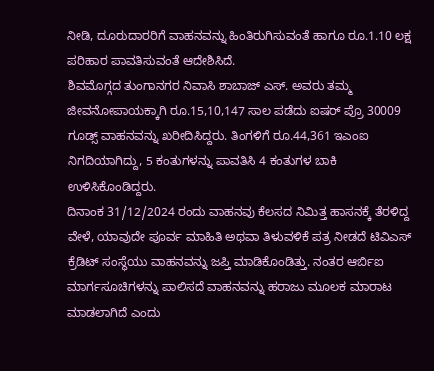ನೀಡಿ, ದೂರುದಾರರಿಗೆ ವಾಹನವನ್ನು ಹಿಂತಿರುಗಿಸುವಂತೆ ಹಾಗೂ ರೂ.1.10 ಲಕ್ಷ ಪರಿಹಾರ ಪಾವತಿಸುವಂತೆ ಆದೇಶಿಸಿದೆ.
ಶಿವಮೊಗ್ಗದ ತುಂಗಾನಗರ ನಿವಾಸಿ ಶಾಬಾಜ್ ಎಸ್. ಅವರು ತಮ್ಮ ಜೀವನೋಪಾಯಕ್ಕಾಗಿ ರೂ.15,10,147 ಸಾಲ ಪಡೆದು ಐಷರ್ ಪ್ರೊ 30009 ಗೂಡ್ಸ್ ವಾಹನವನ್ನು ಖರೀದಿಸಿದ್ದರು. ತಿಂಗಳಿಗೆ ರೂ.44,361 ಇಎಂಐ ನಿಗದಿಯಾಗಿದ್ದು, 5 ಕಂತುಗಳನ್ನು ಪಾವತಿಸಿ 4 ಕಂತುಗಳ ಬಾಕಿ ಉಳಿಸಿಕೊಂಡಿದ್ದರು.
ದಿನಾಂಕ 31/12/2024 ರಂದು ವಾಹನವು ಕೆಲಸದ ನಿಮಿತ್ತ ಹಾಸನಕ್ಕೆ ತೆರಳಿದ್ದ ವೇಳೆ, ಯಾವುದೇ ಪೂರ್ವ ಮಾಹಿತಿ ಅಥವಾ ತಿಳುವಳಿಕೆ ಪತ್ರ ನೀಡದೆ ಟಿವಿಎಸ್ ಕ್ರೆಡಿಟ್ ಸಂಸ್ಥೆಯು ವಾಹನವನ್ನು ಜಪ್ತಿ ಮಾಡಿಕೊಂಡಿತ್ತು. ನಂತರ ಆರ್ಬಿಐ ಮಾರ್ಗಸೂಚಿಗಳನ್ನು ಪಾಲಿಸದೆ ವಾಹನವನ್ನು ಹರಾಜು ಮೂಲಕ ಮಾರಾಟ ಮಾಡಲಾಗಿದೆ ಎಂದು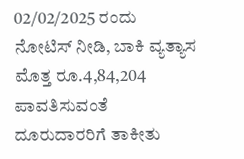02/02/2025 ರಂದು ನೋಟಿಸ್ ನೀಡಿ, ಬಾಕಿ ವ್ಯತ್ಯಾಸ ಮೊತ್ತ ರೂ.4,84,204 ಪಾವತಿಸುವಂತೆ ದೂರುದಾರರಿಗೆ ತಾಕೀತು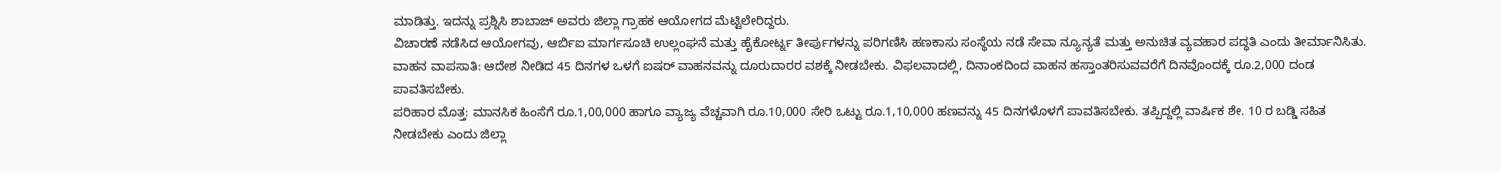ಮಾಡಿತ್ತು. ಇದನ್ನು ಪ್ರಶ್ನಿಸಿ ಶಾಬಾಜ್ ಅವರು ಜಿಲ್ಲಾ ಗ್ರಾಹಕ ಆಯೋಗದ ಮೆಟ್ಟಿಲೇರಿದ್ದರು.
ವಿಚಾರಣೆ ನಡೆಸಿದ ಆಯೋಗವು, ಆರ್ಬಿಐ ಮಾರ್ಗಸೂಚಿ ಉಲ್ಲಂಘನೆ ಮತ್ತು ಹೈಕೋರ್ಟ್ನ ತೀರ್ಪುಗಳನ್ನು ಪರಿಗಣಿಸಿ ಹಣಕಾಸು ಸಂಸ್ಥೆಯ ನಡೆ ಸೇವಾ ನ್ಯೂನ್ಯತೆ ಮತ್ತು ಅನುಚಿತ ವ್ಯವಹಾರ ಪದ್ಧತಿ ಎಂದು ತೀರ್ಮಾನಿಸಿತು.
ವಾಹನ ವಾಪಸಾತಿ: ಆದೇಶ ನೀಡಿದ 45 ದಿನಗಳ ಒಳಗೆ ಐಷರ್ ವಾಹನವನ್ನು ದೂರುದಾರರ ವಶಕ್ಕೆ ನೀಡಬೇಕು. ವಿಫಲವಾದಲ್ಲಿ, ದಿನಾಂಕದಿಂದ ವಾಹನ ಹಸ್ತಾಂತರಿಸುವವರೆಗೆ ದಿನವೊಂದಕ್ಕೆ ರೂ.2,000 ದಂಡ ಪಾವತಿಸಬೇಕು.
ಪರಿಹಾರ ಮೊತ್ತ: ಮಾನಸಿಕ ಹಿಂಸೆಗೆ ರೂ.1,00,000 ಹಾಗೂ ವ್ಯಾಜ್ಯ ವೆಚ್ಚವಾಗಿ ರೂ.10,000 ಸೇರಿ ಒಟ್ಟು ರೂ.1,10,000 ಹಣವನ್ನು 45 ದಿನಗಳೊಳಗೆ ಪಾವತಿಸಬೇಕು. ತಪ್ಪಿದ್ದಲ್ಲಿ ವಾರ್ಷಿಕ ಶೇ. 10 ರ ಬಡ್ಡಿ ಸಹಿತ ನೀಡಬೇಕು ಎಂದು ಜಿಲ್ಲಾ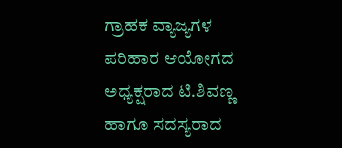ಗ್ರಾಹಕ ವ್ಯಾಜ್ಯಗಳ ಪರಿಹಾರ ಆಯೋಗದ ಅಧ್ಯಕ್ಷರಾದ ಟಿ.ಶಿವಣ್ಣ ಹಾಗೂ ಸದಸ್ಯರಾದ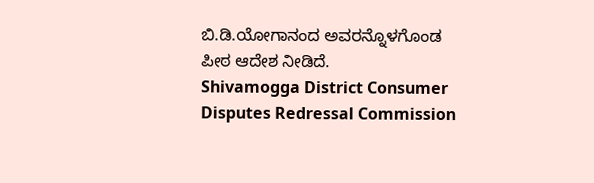ಬಿ.ಡಿ.ಯೋಗಾನಂದ ಅವರನ್ನೊಳಗೊಂಡ ಪೀಠ ಆದೇಶ ನೀಡಿದೆ.
Shivamogga District Consumer Disputes Redressal Commission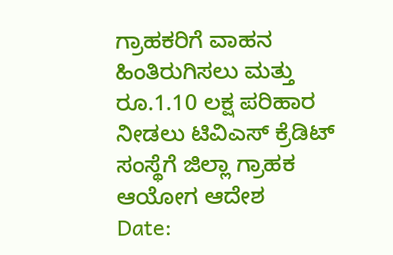ಗ್ರಾಹಕರಿಗೆ ವಾಹನ ಹಿಂತಿರುಗಿಸಲು ಮತ್ತು ರೂ.1.10 ಲಕ್ಷ ಪರಿಹಾರ ನೀಡಲು ಟಿವಿಎಸ್ ಕ್ರೆಡಿಟ್ ಸಂಸ್ಥೆಗೆ ಜಿಲ್ಲಾ ಗ್ರಾಹಕ ಆಯೋಗ ಆದೇಶ
Date: